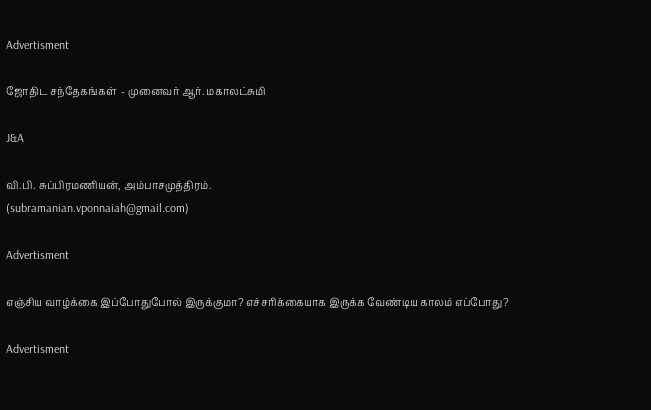Advertisment

ஜோதிட சந்தேகங்கள்  - முனைவர் ஆர். மகாலட்சுமி

J&A

வி.பி. சுப்பிரமணியன், அம்பாசமுத்திரம்.
(subramanian.vponnaiah@gmail.com)

Advertisment

எஞ்சிய வாழ்க்கை இப்போதுபோல் இருக்குமா? எச்சரிக்கையாக இருக்க வேண்டிய காலம் எப்போது?

Advertisment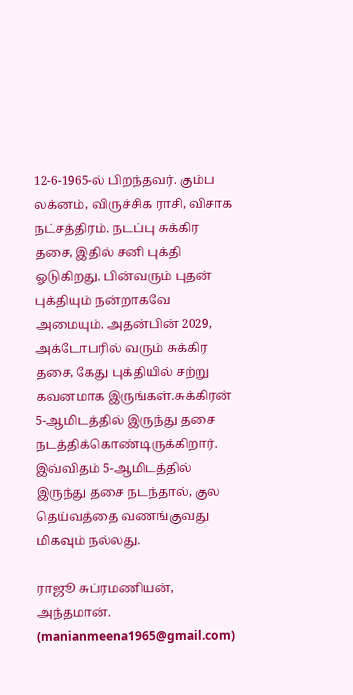12-6-1965-ல் பிறந்தவர். கும்ப லக்னம், விருச்சிக ராசி, விசாக நட்சத்திரம். நடப்பு சுக்கிர தசை, இதில் சனி புக்தி ஓடுகிறது. பின்வரும் புதன் புக்தியும் நன்றாகவே அமையும். அதன்பின் 2029, அக்டோபரில் வரும் சுக்கிர தசை, கேது புக்தியில் சற்று கவனமாக இருங்கள்.சுக்கிரன் 5-ஆமிடத்தில் இருந்து தசை நடத்திக்கொண்டிருக்கிறார். இவ்விதம் 5-ஆமிடத்தில் இருந்து தசை நடந்தால், குல தெய்வத்தை வணங்குவது மிகவும் நல்லது.

ராஜூ சுப்ரமணியன், அந்தமான்.
(manianmeena1965@gmail.com)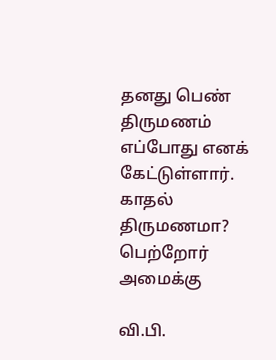தனது பெண் திருமணம் எப்போது எனக் கேட்டுள்ளார். காதல் திருமணமா? பெற்றோர் அமைக்கு

வி.பி.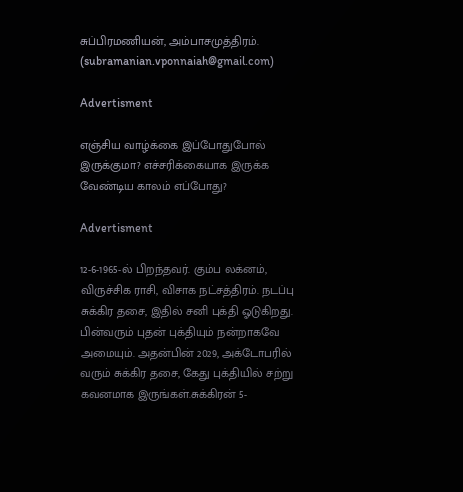சுப்பிரமணியன், அம்பாசமுத்திரம்.
(subramanian.vponnaiah@gmail.com)

Advertisment

எஞ்சிய வாழ்க்கை இப்போதுபோல் இருக்குமா? எச்சரிக்கையாக இருக்க வேண்டிய காலம் எப்போது?

Advertisment

12-6-1965-ல் பிறந்தவர். கும்ப லக்னம், விருச்சிக ராசி, விசாக நட்சத்திரம். நடப்பு சுக்கிர தசை, இதில் சனி புக்தி ஓடுகிறது. பின்வரும் புதன் புக்தியும் நன்றாகவே அமையும். அதன்பின் 2029, அக்டோபரில் வரும் சுக்கிர தசை, கேது புக்தியில் சற்று கவனமாக இருங்கள்.சுக்கிரன் 5-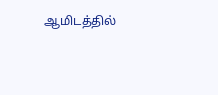ஆமிடத்தில்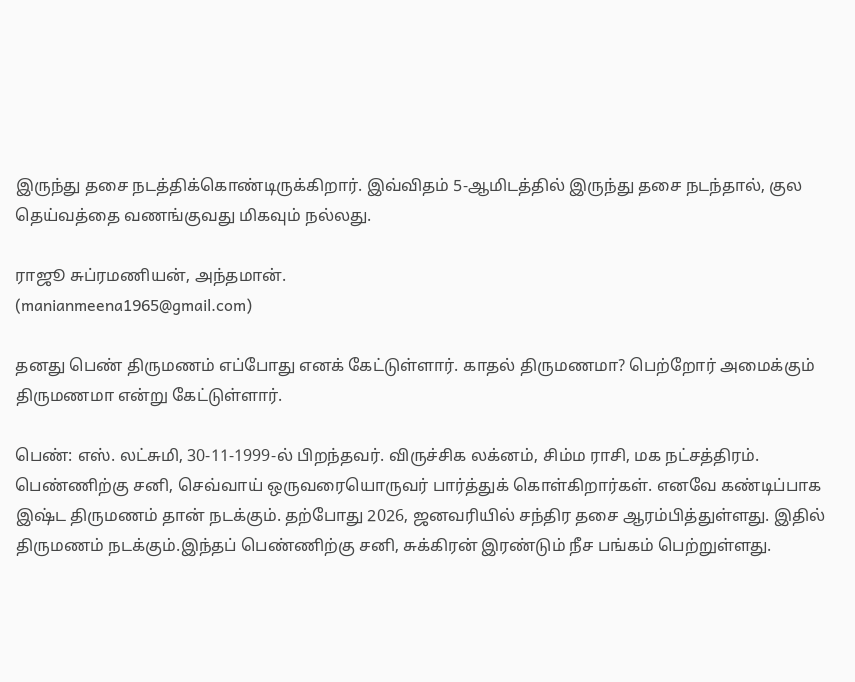இருந்து தசை நடத்திக்கொண்டிருக்கிறார். இவ்விதம் 5-ஆமிடத்தில் இருந்து தசை நடந்தால், குல தெய்வத்தை வணங்குவது மிகவும் நல்லது.

ராஜூ சுப்ரமணியன், அந்தமான்.
(manianmeena1965@gmail.com)

தனது பெண் திருமணம் எப்போது எனக் கேட்டுள்ளார். காதல் திருமணமா? பெற்றோர் அமைக்கும் திருமணமா என்று கேட்டுள்ளார்.

பெண்: எஸ். லட்சுமி, 30-11-1999-ல் பிறந்தவர். விருச்சிக லக்னம், சிம்ம ராசி, மக நட்சத்திரம். பெண்ணிற்கு சனி, செவ்வாய் ஒருவரையொருவர் பார்த்துக் கொள்கிறார்கள். எனவே கண்டிப்பாக இஷ்ட திருமணம் தான் நடக்கும். தற்போது 2026, ஜனவரியில் சந்திர தசை ஆரம்பித்துள்ளது. இதில் திருமணம் நடக்கும்.இந்தப் பெண்ணிற்கு சனி, சுக்கிரன் இரண்டும் நீச பங்கம் பெற்றுள்ளது.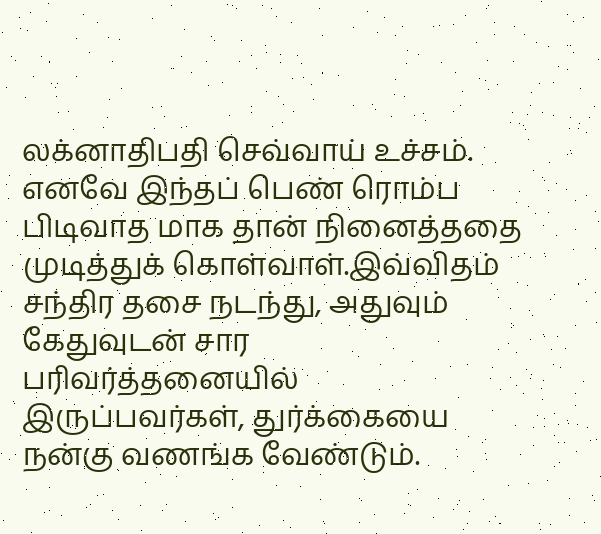லக்னாதிபதி செவ்வாய் உச்சம். எனவே இந்தப் பெண் ரொம்ப பிடிவாத மாக தான் நினைத்ததை முடித்துக் கொள்வாள்.இவ்விதம் சந்திர தசை நடந்து, அதுவும் கேதுவுடன் சார பரிவர்த்தனையில் இருப்பவர்கள், துர்க்கையை நன்கு வணங்க வேண்டும்.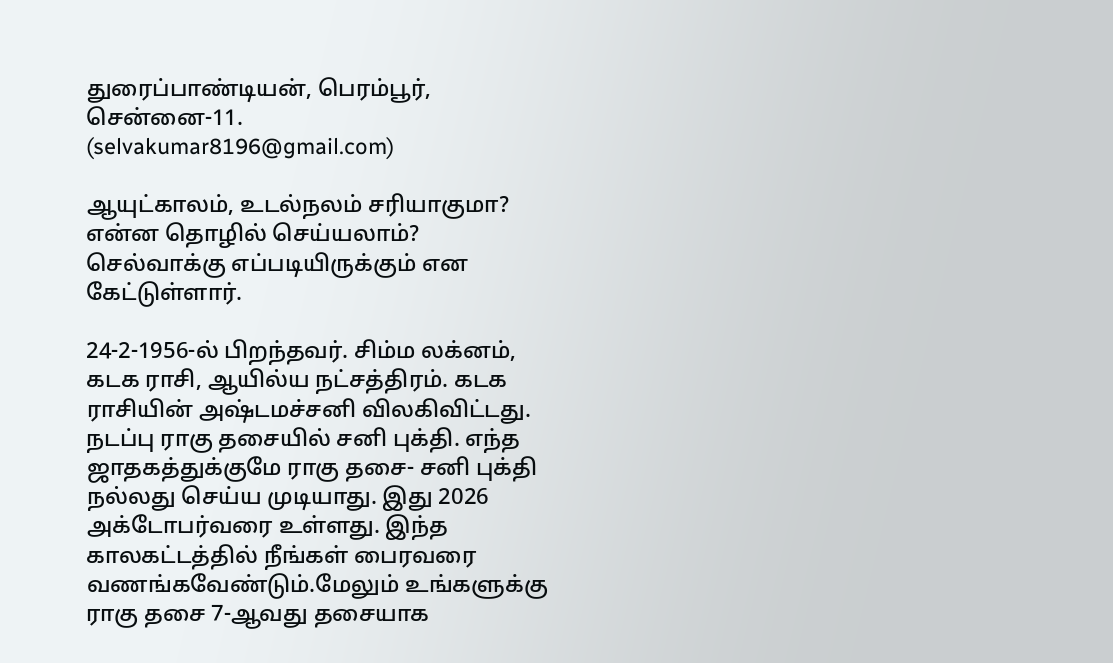துரைப்பாண்டியன், பெரம்பூர், சென்னை-11.
(selvakumar8196@gmail.com)

ஆயுட்காலம், உடல்நலம் சரியாகுமா? என்ன தொழில் செய்யலாம்? செல்வாக்கு எப்படியிருக்கும் என கேட்டுள்ளார்.

24-2-1956-ல் பிறந்தவர். சிம்ம லக்னம், கடக ராசி, ஆயில்ய நட்சத்திரம். கடக ராசியின் அஷ்டமச்சனி விலகிவிட்டது. நடப்பு ராகு தசையில் சனி புக்தி. எந்த ஜாதகத்துக்குமே ராகு தசை- சனி புக்தி நல்லது செய்ய முடியாது. இது 2026 அக்டோபர்வரை உள்ளது. இந்த காலகட்டத்தில் நீங்கள் பைரவரை வணங்கவேண்டும்.மேலும் உங்களுக்கு ராகு தசை 7-ஆவது தசையாக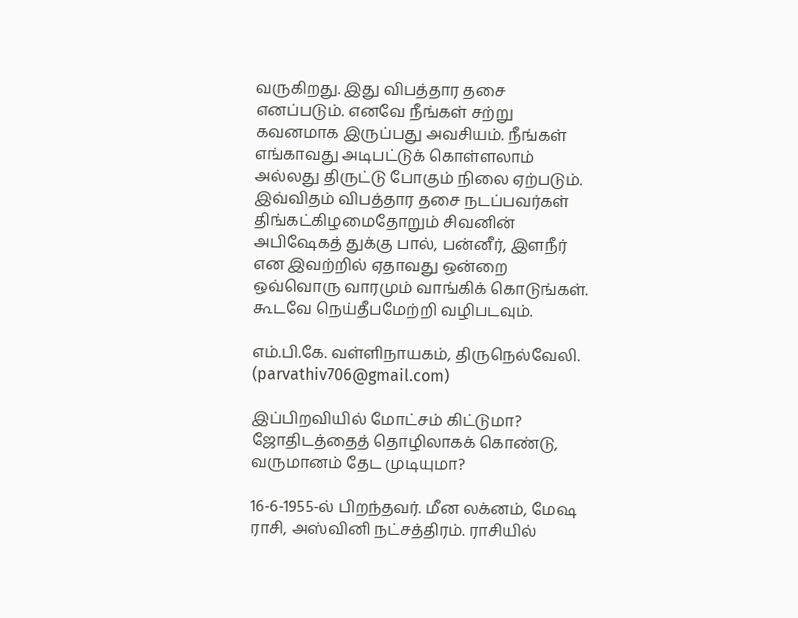வருகிறது. இது விபத்தார தசை எனப்படும். எனவே நீங்கள் சற்று கவனமாக இருப்பது அவசியம். நீங்கள் எங்காவது அடிபட்டுக் கொள்ளலாம் அல்லது திருட்டு போகும் நிலை ஏற்படும். இவ்விதம் விபத்தார தசை நடப்பவர்கள் திங்கட்கிழமைதோறும் சிவனின் அபிஷேகத் துக்கு பால், பன்னீர், இளநீர் என இவற்றில் ஏதாவது ஒன்றை ஒவ்வொரு வாரமும் வாங்கிக் கொடுங்கள். கூடவே நெய்தீபமேற்றி வழிபடவும்.

எம்.பி.கே. வள்ளிநாயகம், திருநெல்வேலி.
(parvathiv706@gmail.com)

இப்பிறவியில் மோட்சம் கிட்டுமா? ஜோதிடத்தைத் தொழிலாகக் கொண்டு, வருமானம் தேட முடியுமா?

16-6-1955-ல் பிறந்தவர். மீன லக்னம், மேஷ ராசி, அஸ்வினி நட்சத்திரம். ராசியில்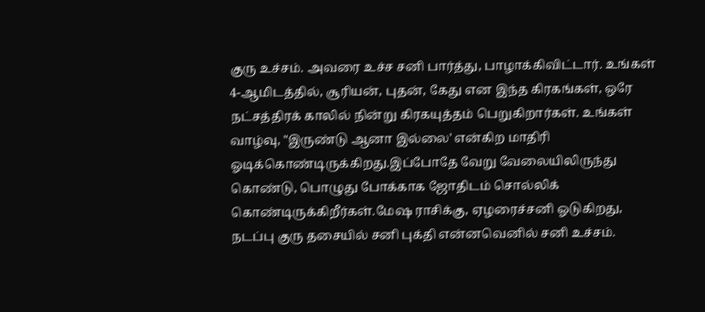குரு உச்சம். அவரை உச்ச சனி பார்த்து, பாழாக்கிவிட்டார். உங்கள் 4-ஆமிடத்தில், சூரியன், புதன், கேது என இந்த கிரகங்கள், ஒரே நட்சத்திரக் காலில் நின்று கிரகயுத்தம் பெறுகிறார்கள். உங்கள் வாழ்வு, "இருண்டு ஆனா இல்லை' என்கிற மாதிரி ஓடிக்கொண்டிருக்கிறது.இப்போதே வேறு வேலையிலிருந்து கொண்டு, பொழுது போக்காக ஜோதிடம் சொல்லிக் கொண்டிருக்கிறீர்கள்.மேஷ ராசிக்கு, ஏழரைச்சனி ஓடுகிறது, நடப்பு குரு தசையில் சனி புக்தி என்னவெனில் சனி உச்சம்.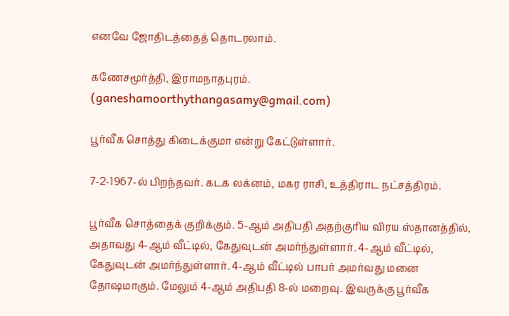எனவே ஜோதிடத்தைத் தொடரலாம்.

கணேசமூர்த்தி, இராமநாதபுரம்.
(ganeshamoorthythangasamy@gmail.com)

பூர்வீக சொத்து கிடைக்குமா என்று கேட்டுள்ளார்.

7-2-1967-ல் பிறந்தவர். கடக லக்னம், மகர ராசி, உத்திராட நட்சத்திரம்.

பூர்வீக சொத்தைக் குறிக்கும். 5-ஆம் அதிபதி அதற்குரிய விரய ஸ்தானத்தில், அதாவது 4-ஆம் வீட்டில், கேதுவுடன் அமர்ந்துள்ளார். 4-ஆம் வீட்டில், கேதுவுடன் அமர்ந்துள்ளார். 4-ஆம் வீட்டில் பாபர் அமர்வது மனை தோஷமாகும். மேலும் 4-ஆம் அதிபதி 8-ல் மறைவு. இவருக்கு பூர்வீக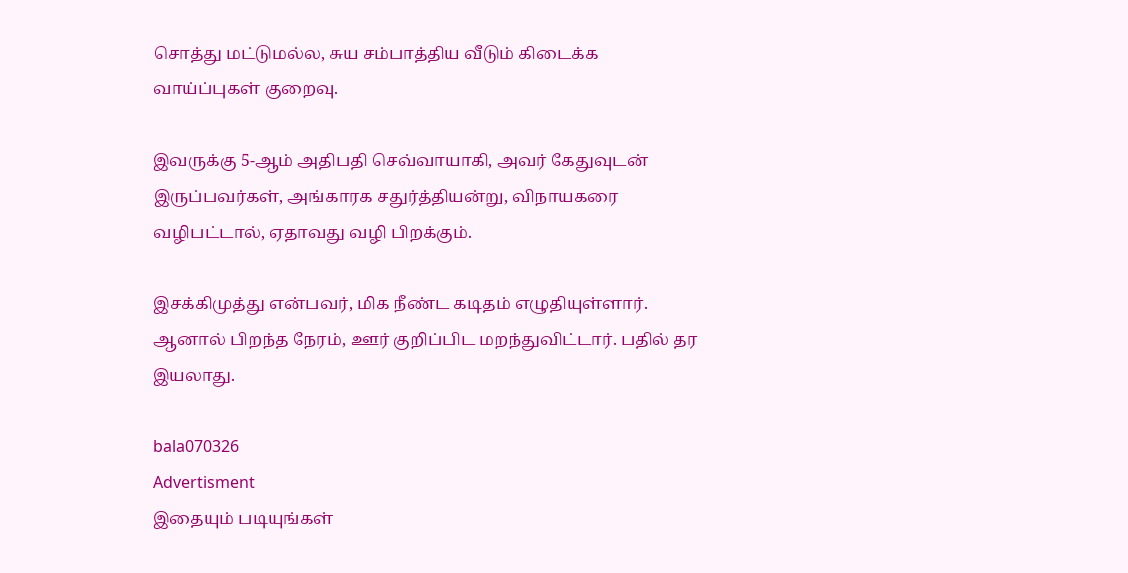சொத்து மட்டுமல்ல, சுய சம்பாத்திய வீடும் கிடைக்க வாய்ப்புகள் குறைவு.

இவருக்கு 5-ஆம் அதிபதி செவ்வாயாகி, அவர் கேதுவுடன் இருப்பவர்கள், அங்காரக சதுர்த்தியன்று, விநாயகரை வழிபட்டால், ஏதாவது வழி பிறக்கும்.

இசக்கிமுத்து என்பவர், மிக நீண்ட கடிதம் எழுதியுள்ளார். ஆனால் பிறந்த நேரம், ஊர் குறிப்பிட மறந்துவிட்டார். பதில் தர இயலாது.

bala070326
Advertisment
இதையும் படியுங்கள்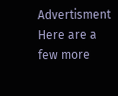Advertisment
Here are a few more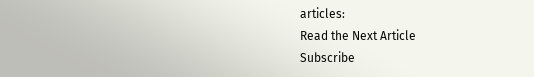articles:
Read the Next Article
Subscribe